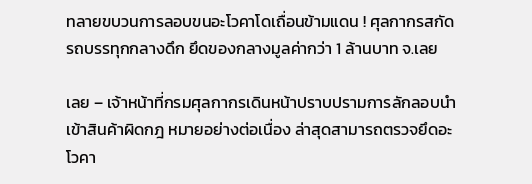ทลายขบวนการลอบขนอะโวคาโดเถื่อนข้ามแดน ! ศุลกากรสกัดรถบรรทุกกลางดึก ยึดของกลางมูลค่ากว่า 1 ล้านบาท จ.เลย

เลย – เจ้าหน้าที่กรมศุลกากรเดินหน้าปราบปรามการลักลอบนำเข้าสินค้าผิดกฎ หมายอย่างต่อเนื่อง ล่าสุดสามารถตรวจยึดอะโวคา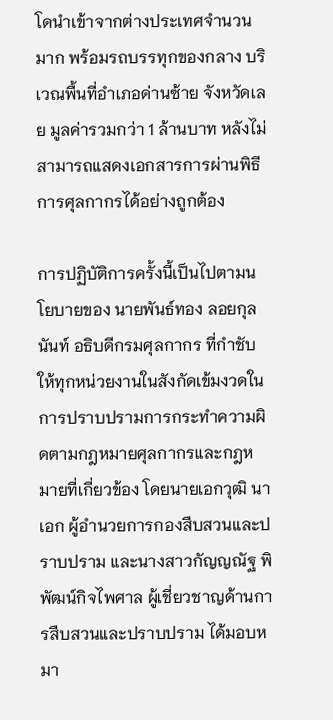โดนำเข้าจากต่างประเทศจำนวนมาก พร้อมรถบรรทุกของกลาง บริเวณพื้นที่อำเภอด่านซ้าย จังหวัดเลย มูลค่ารวมกว่า 1 ล้านบาท หลังไม่สามารถแสดงเอกสารการผ่านพิธีการศุลกากรได้อย่างถูกต้อง

การปฏิบัติการครั้งนี้เป็นไปตามนโยบายของ นายพันธ์ทอง ลอยกุลนันท์ อธิบดีกรมศุลกากร ที่กำชับให้ทุกหน่วยงานในสังกัดเข้มงวดในการปราบปรามการกระทำความผิดตามกฎหมายศุลกากรและกฎหมายที่เกี่ยวข้อง โดยนายเอกวุฒิ นาเอก ผู้อำนวยการกองสืบสวนและปราบปราม และนางสาวกัญญณัฐ พิพัฒน์กิจไพศาล ผู้เชี่ยวชาญด้านการสืบสวนและปราบปราม ได้มอบหมา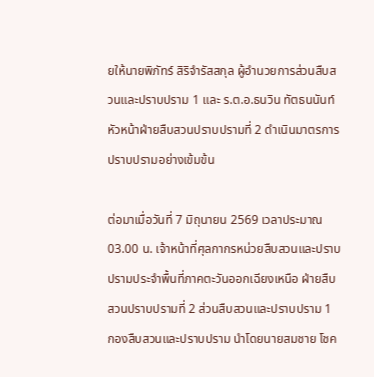ยให้นายพิภัทร์ สิริจำรัสสกุล ผู้อำนวยการส่วนสืบสวนและปราบปราม 1 และ ร.ต.อ.ธนวิน ทัตธนนันท์ หัวหน้าฝ่ายสืบสวนปราบปรามที่ 2 ดำเนินมาตรการปราบปรามอย่างเข้มข้น

ต่อมาเมื่อวันที่ 7 มิถุนายน 2569 เวลาประมาณ 03.00 น. เจ้าหน้าที่ศุลกากรหน่วยสืบสวนและปราบปรามประจำพื้นที่ภาคตะวันออกเฉียงเหนือ ฝ่ายสืบสวนปราบปรามที่ 2 ส่วนสืบสวนและปราบปราม 1 กองสืบสวนและปราบปราม นำโดยนายสมชาย โชค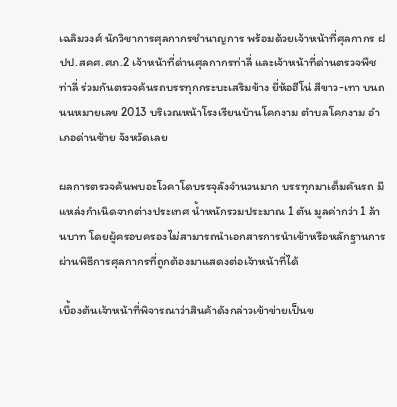เฉลิมวงศ์ นักวิชาการศุลกากรชำนาญการ พร้อมด้วยเจ้าหน้าที่ศุลกากร ฝปป.สคศ.ศภ.2 เจ้าหน้าที่ด่านศุลกากรท่าลี่ และเจ้าหน้าที่ด่านตรวจพืชท่าลี่ ร่วมกันตรวจค้นรถบรรทุกกระบะเสริมข้าง ยี่ห้อฮีโน่ สีขาว-เทา บนถนนหมายเลข 2013 บริเวณหน้าโรงเรียนบ้านโคกงาม ตำบลโคกงาม อำเภอด่านซ้าย จังหวัดเลย

ผลการตรวจค้นพบอะโวคาโดบรรจุลังจำนวนมาก บรรทุกมาเต็มคันรถ มีแหล่งกำเนิดจากต่างประเทศ น้ำหนักรวมประมาณ 1 ตัน มูลค่ากว่า 1 ล้านบาท โดยผู้ครอบครองไม่สามารถนำเอกสารการนำเข้าหรือหลักฐานการผ่านพิธีการศุลกากรที่ถูกต้องมาแสดงต่อเจ้าหน้าที่ได้

เบื้องต้นเจ้าหน้าที่พิจารณาว่าสินค้าดังกล่าวเข้าข่ายเป็นข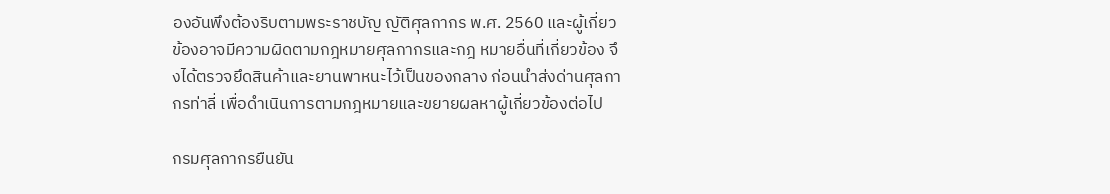องอันพึงต้องริบตามพระราชบัญ ญัติศุลกากร พ.ศ. 2560 และผู้เกี่ยวข้องอาจมีความผิดตามกฎหมายศุลกากรและกฎ หมายอื่นที่เกี่ยวข้อง จึงได้ตรวจยึดสินค้าและยานพาหนะไว้เป็นของกลาง ก่อนนำส่งด่านศุลกากรท่าลี่ เพื่อดำเนินการตามกฎหมายและขยายผลหาผู้เกี่ยวข้องต่อไป

กรมศุลกากรยืนยัน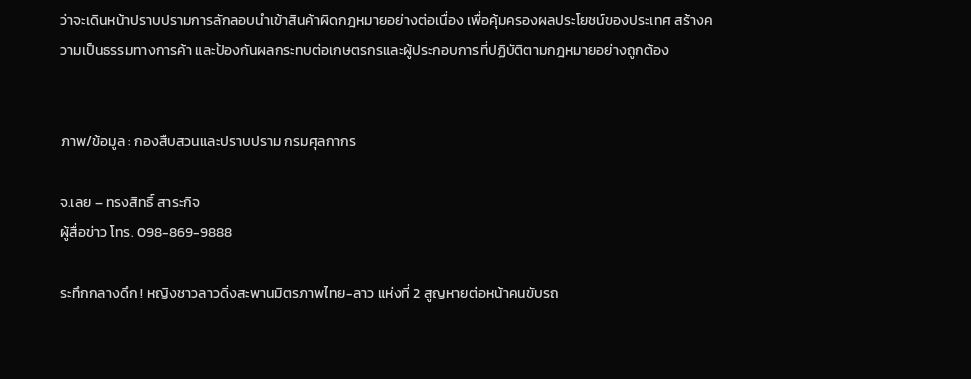ว่าจะเดินหน้าปราบปรามการลักลอบนำเข้าสินค้าผิดกฎหมายอย่างต่อเนื่อง เพื่อคุ้มครองผลประโยชน์ของประเทศ สร้างความเป็นธรรมทางการค้า และป้องกันผลกระทบต่อเกษตรกรและผู้ประกอบการที่ปฏิบัติตามกฎหมายอย่างถูกต้อง


ภาพ/ข้อมูล : กองสืบสวนและปราบปราม กรมศุลกากร

จ.เลย – ทรงสิทธิ์ สาระกิจ
ผู้สื่อข่าว โทร. 098-869-9888

ระทึกกลางดึก ! หญิงชาวลาวดิ่งสะพานมิตรภาพไทย-ลาว แห่งที่ 2 สูญหายต่อหน้าคนขับรถ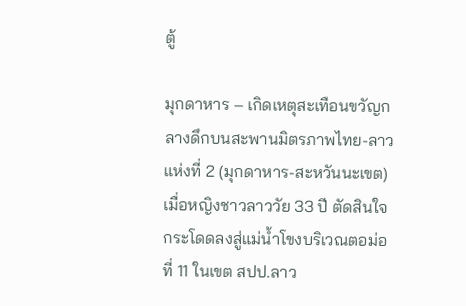ตู้

มุกดาหาร – เกิดเหตุสะเทือนขวัญกลางดึกบนสะพานมิตรภาพไทย-ลาว แห่งที่ 2 (มุกดาหาร-สะหวันนะเขต) เมื่อหญิงชาวลาววัย 33 ปี ตัดสินใจกระโดดลงสู่แม่น้ำโขงบริเวณตอม่อที่ 11 ในเขต สปป.ลาว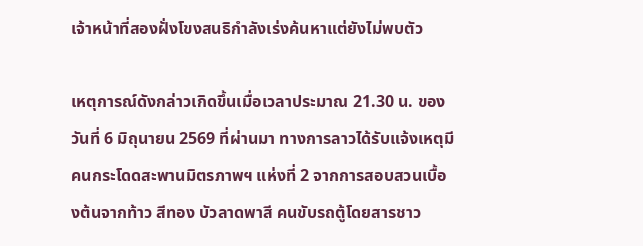เจ้าหน้าที่สองฝั่งโขงสนธิกำลังเร่งค้นหาแต่ยังไม่พบตัว

เหตุการณ์ดังกล่าวเกิดขึ้นเมื่อเวลาประมาณ 21.30 น. ของวันที่ 6 มิถุนายน 2569 ที่ผ่านมา ทางการลาวได้รับแจ้งเหตุมีคนกระโดดสะพานมิตรภาพฯ แห่งที่ 2 จากการสอบสวนเบื้องต้นจากท้าว สีทอง บัวลาดพาสี คนขับรถตู้โดยสารชาว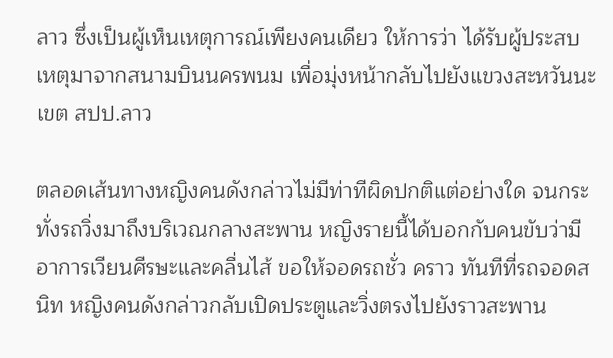ลาว ซึ่งเป็นผู้เห็นเหตุการณ์เพียงคนเดียว ให้การว่า ได้รับผู้ประสบเหตุมาจากสนามบินนครพนม เพื่อมุ่งหน้ากลับไปยังแขวงสะหวันนะเขต สปป.ลาว

ตลอดเส้นทางหญิงคนดังกล่าวไม่มีท่าทีผิดปกติแต่อย่างใด จนกระทั่งรถวิ่งมาถึงบริเวณกลางสะพาน หญิงรายนี้ได้บอกกับคนขับว่ามีอาการเวียนศีรษะและคลื่นไส้ ขอให้จอดรถชั่ว คราว ทันทีที่รถจอดสนิท หญิงคนดังกล่าวกลับเปิดประตูและวิ่งตรงไปยังราวสะพาน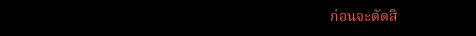ก่อนจะตัดสิ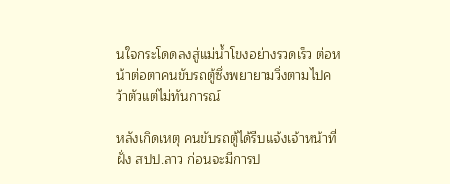นใจกระโดดลงสู่แม่น้ำโขงอย่างรวดเร็ว ต่อหน้าต่อตาคนขับรถตู้ซึ่งพยายามวิ่งตามไปคว้าตัวแต่ไม่ทันการณ์

หลังเกิดเหตุ คนขับรถตู้ได้รีบแจ้งเจ้าหน้าที่ฝั่ง สปป.ลาว ก่อนจะมีการป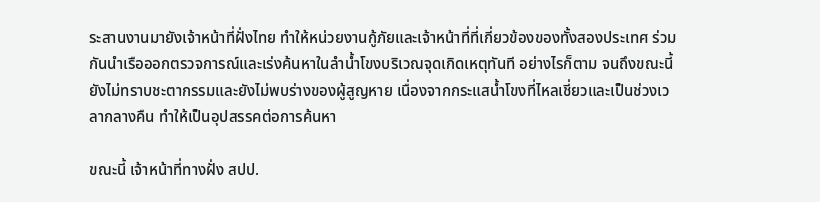ระสานงานมายังเจ้าหน้าที่ฝั่งไทย ทำให้หน่วยงานกู้ภัยและเจ้าหน้าที่ที่เกี่ยวข้องของทั้งสองประเทศ ร่วมกันนำเรือออกตรวจการณ์และเร่งค้นหาในลำน้ำโขงบริเวณจุดเกิดเหตุทันที อย่างไรก็ตาม จนถึงขณะนี้ยังไม่ทราบชะตากรรมและยังไม่พบร่างของผู้สูญหาย เนื่องจากกระแสน้ำโขงที่ไหลเชี่ยวและเป็นช่วงเวลากลางคืน ทำให้เป็นอุปสรรคต่อการค้นหา

ขณะนี้ เจ้าหน้าที่ทางฝั่ง สปป.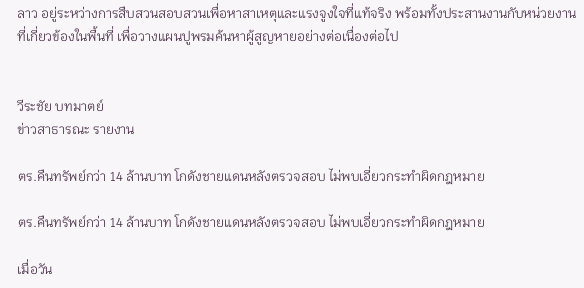ลาว อยู่ระหว่างการสืบสวนสอบสวนเพื่อหาสาเหตุและแรงจูงใจที่แท้จริง พร้อมทั้งประสานงานกับหน่วยงานที่เกี่ยวข้องในพื้นที่ เพื่อวางแผนปูพรมค้นหาผู้สูญหายอย่างต่อเนื่องต่อไป


วีระชัย บทมาตย์
ข่าวสาธารณะ รายงาน

ตร.คืนทรัพย์กว่า 14 ล้านบาท โกดังชายแดนหลังตรวจสอบ ไม่พบเอี่ยวกระทำผิดกฎหมาย

ตร.คืนทรัพย์กว่า 14 ล้านบาท โกดังชายแดนหลังตรวจสอบ ไม่พบเอี่ยวกระทำผิดกฎหมาย

เมื่อวัน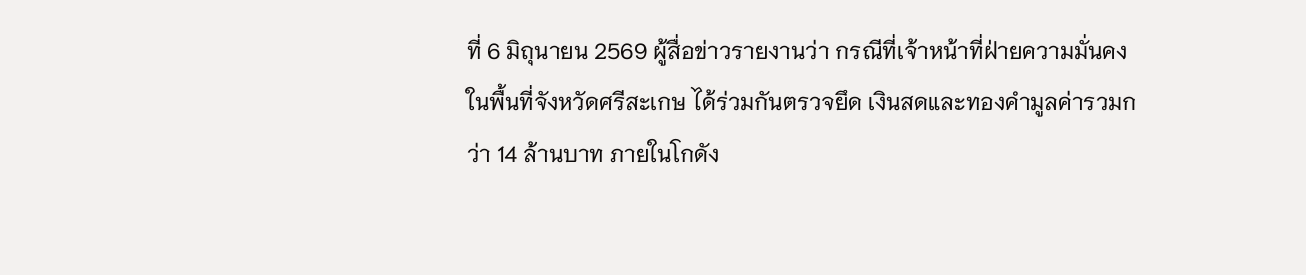ที่ 6 มิถุนายน 2569 ผู้สื่อข่าวรายงานว่า กรณีที่เจ้าหน้าที่ฝ่ายความมั่นคง ในพื้นที่จังหวัดศรีสะเกษ ได้ร่วมกันตรวจยึด เงินสดและทองคำมูลค่ารวมกว่า 14 ล้านบาท ภายในโกดัง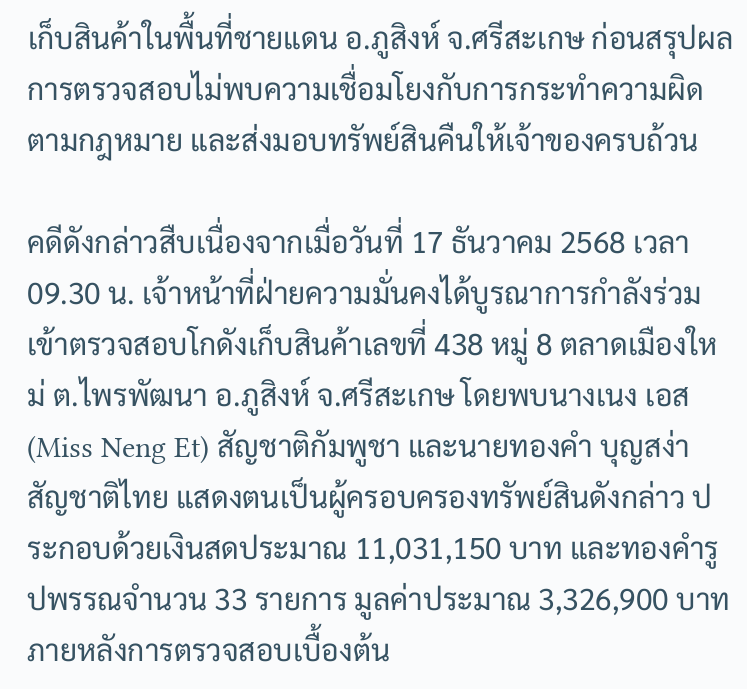เก็บสินค้าในพื้นที่ชายแดน อ.ภูสิงห์ จ.ศรีสะเกษ ก่อนสรุปผลการตรวจสอบไม่พบความเชื่อมโยงกับการกระทำความผิดตามกฎหมาย และส่งมอบทรัพย์สินคืนให้เจ้าของครบถ้วน

คดีดังกล่าวสืบเนื่องจากเมื่อวันที่ 17 ธันวาคม 2568 เวลา 09.30 น. เจ้าหน้าที่ฝ่ายความมั่นคงได้บูรณาการกำลังร่วมเข้าตรวจสอบโกดังเก็บสินค้าเลขที่ 438 หมู่ 8 ตลาดเมืองใหม่ ต.ไพรพัฒนา อ.ภูสิงห์ จ.ศรีสะเกษ โดยพบนางเนง เอส (Miss Neng Et) สัญชาติกัมพูชา และนายทองคำ บุญสง่า สัญชาติไทย แสดงตนเป็นผู้ครอบครองทรัพย์สินดังกล่าว ประกอบด้วยเงินสดประมาณ 11,031,150 บาท และทองคำรูปพรรณจำนวน 33 รายการ มูลค่าประมาณ 3,326,900 บาท ภายหลังการตรวจสอบเบื้องต้น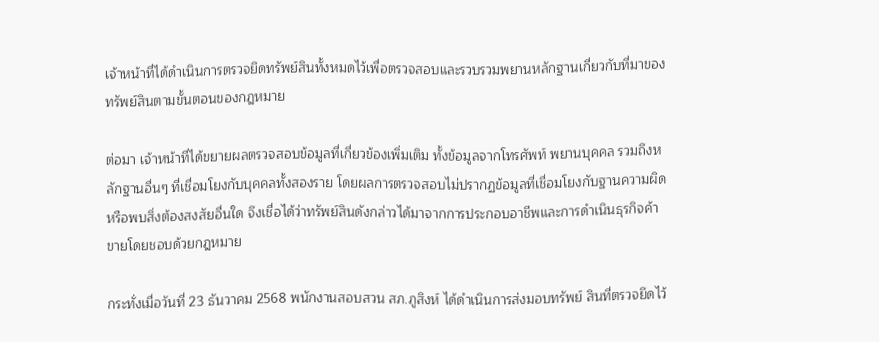เจ้าหน้าที่ได้ดำเนินการตรวจยึดทรัพย์สินทั้งหมดไว้เพื่อตรวจสอบและรวบรวมพยานหลักฐานเกี่ยวกับที่มาของทรัพย์สินตามขั้นตอนของกฎหมาย

ต่อมา เจ้าหน้าที่ได้ขยายผลตรวจสอบข้อมูลที่เกี่ยวข้องเพิ่มเติม ทั้งข้อมูลจากโทรศัพท์ พยานบุคคล รวมถึงหลักฐานอื่นๆ ที่เชื่อมโยงกับบุคคลทั้งสองราย โดยผลการตรวจสอบไม่ปรากฏข้อมูลที่เชื่อมโยงกับฐานความผิด หรือพบสิ่งต้องสงสัยอื่นใด จึงเชื่อได้ว่าทรัพย์สินดังกล่าวได้มาจากการประกอบอาชีพและการดำเนินธุรกิจค้าขายโดยชอบด้วยกฎหมาย

กระทั่งเมื่อวันที่ 23 ธันวาคม 2568 พนักงานสอบสวน สภ.ภูสิงห์ ได้ดำเนินการส่งมอบทรัพย์ สินที่ตรวจยึดไว้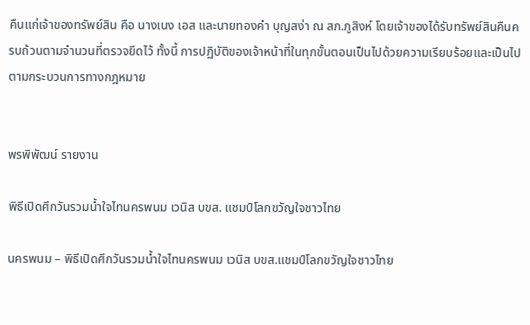คืนแก่เจ้าของทรัพย์สิน คือ นางเนง เอส และนายทองคำ บุญสง่า ณ สภ.ภูสิงห์ โดยเจ้าของได้รับทรัพย์สินคืนครบถ้วนตามจำนวนที่ตรวจยึดไว้ ทั้งนี้ การปฏิบัติของเจ้าหน้าที่ในทุกขั้นตอนเป็นไปด้วยความเรียบร้อยและเป็นไปตามกระบวนการทางกฎหมาย


พรพิพัฒน์ รายงาน

พิธีเปิดศึกวันรวมน้ำใจไทนครพนม เวนิส บขส. แชมป์โลกขวัญใจชาวไทย

นครพนม – พิธีเปิดศึกวันรวมน้ำใจไทนครพนม เวนิส บขส.แชมป์โลกขวัญใจชาวไทย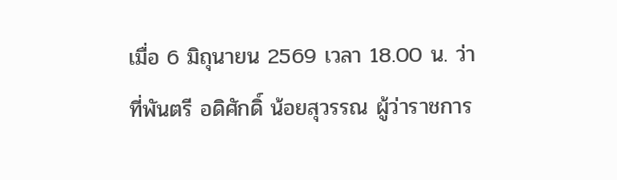เมื่อ 6 มิถุนายน 2569 เวลา 18.00 น. ว่าที่พันตรี อดิศักดิ์ น้อยสุวรรณ ผู้ว่าราชการ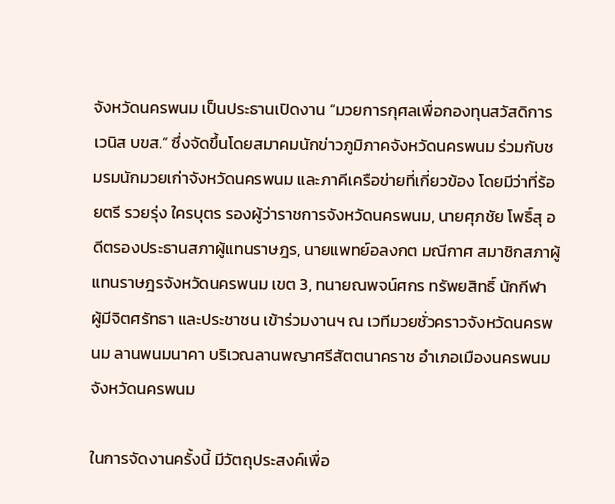จังหวัดนครพนม เป็นประธานเปิดงาน “มวยการกุศลเพื่อกองทุนสวัสดิการเวนิส บขส.” ซึ่งจัดขึ้นโดยสมาคมนักข่าวภูมิภาคจังหวัดนครพนม ร่วมกับชมรมนักมวยเก่าจังหวัดนครพนม และภาคีเครือข่ายที่เกี่ยวข้อง โดยมีว่าที่ร้อยตรี รวยรุ่ง ใครบุตร รองผู้ว่าราชการจังหวัดนครพนม, นายศุภชัย โพธิ์สุ อดีตรองประธานสภาผู้แทนราษฎร, นายแพทย์อลงกต มณีกาศ สมาชิกสภาผู้แทนราษฎรจังหวัดนครพนม เขต 3, ทนายณพจน์ศกร ทรัพยสิทธิ์ นักกีฬา ผู้มีจิตศรัทธา และประชาชน เข้าร่วมงานฯ ณ เวทีมวยชั่วคราวจังหวัดนครพนม ลานพนมนาคา บริเวณลานพญาศรีสัตตนาคราช อำเภอเมืองนครพนม จังหวัดนครพนม

ในการจัดงานครั้งนี้ มีวัตถุประสงค์เพื่อ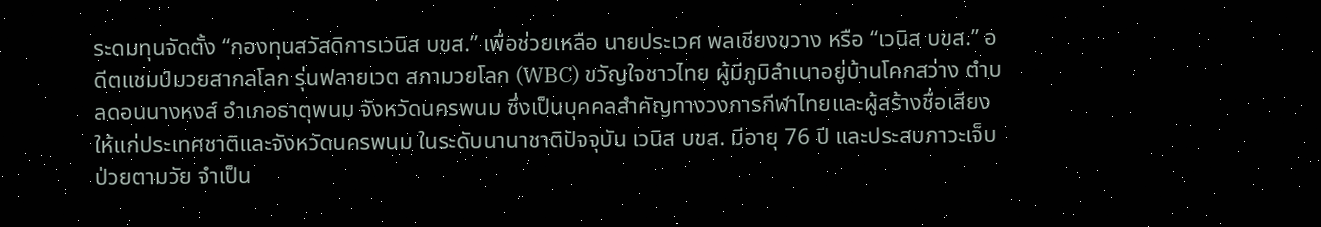ระดมทุนจัดตั้ง “กองทุนสวัสดิการเวนิส บขส.” เพื่อช่วยเหลือ นายประเวศ พลเชียงขวาง หรือ “เวนิส บขส.” อดีตแชมป์มวยสากลโลก รุ่นฟลายเวต สภามวยโลก (WBC) ขวัญใจชาวไทย ผู้มีภูมิลำเนาอยู่บ้านโคกสว่าง ตำบลดอนนางหงส์ อำเภอธาตุพนม จังหวัดนครพนม ซึ่งเป็นบุคคลสำคัญทางวงการกีฬาไทยและผู้สร้างชื่อเสียงให้แก่ประเทศชาติและจังหวัดนครพนม ในระดับนานาชาติปัจจุบัน เวนิส บขส. มีอายุ 76 ปี และประสบภาวะเจ็บป่วยตามวัย จำเป็น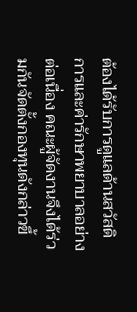ต้องได้รับการดูแลด้านสวัสดิการและค่ารักษาพยาบาลอย่างต่อเนื่อง คณะผู้จัดงานจึงได้ร่วมกันจัดตั้งกองทุนดังกล่าวขึ้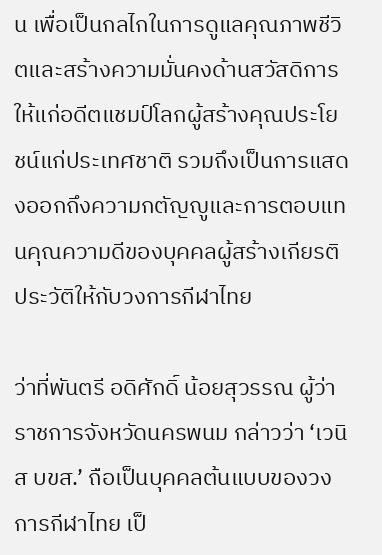น เพื่อเป็นกลไกในการดูแลคุณภาพชีวิตและสร้างความมั่นคงด้านสวัสดิการให้แก่อดีตแชมป์โลกผู้สร้างคุณประโยชน์แก่ประเทศชาติ รวมถึงเป็นการแสดงออกถึงความกตัญญูและการตอบแทนคุณความดีของบุคคลผู้สร้างเกียรติประวัติให้กับวงการกีฬาไทย

ว่าที่พันตรี อดิศักดิ์ น้อยสุวรรณ ผู้ว่าราชการจังหวัดนครพนม กล่าวว่า ‘เวนิส บขส.’ ถือเป็นบุคคลต้นแบบของวงการกีฬาไทย เป็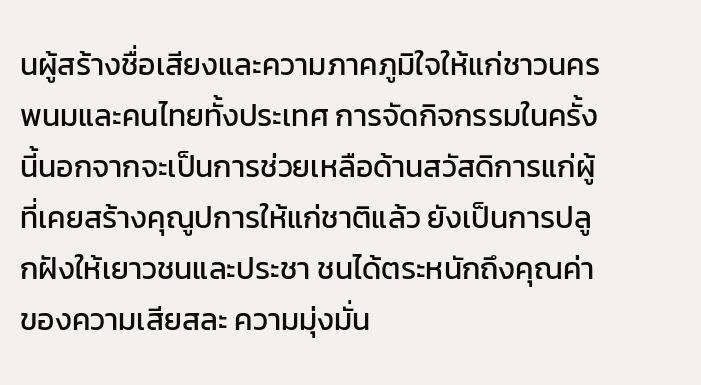นผู้สร้างชื่อเสียงและความภาคภูมิใจให้แก่ชาวนคร พนมและคนไทยทั้งประเทศ การจัดกิจกรรมในครั้งนี้นอกจากจะเป็นการช่วยเหลือด้านสวัสดิการแก่ผู้ที่เคยสร้างคุณูปการให้แก่ชาติแล้ว ยังเป็นการปลูกฝังให้เยาวชนและประชา ชนได้ตระหนักถึงคุณค่าของความเสียสละ ความมุ่งมั่น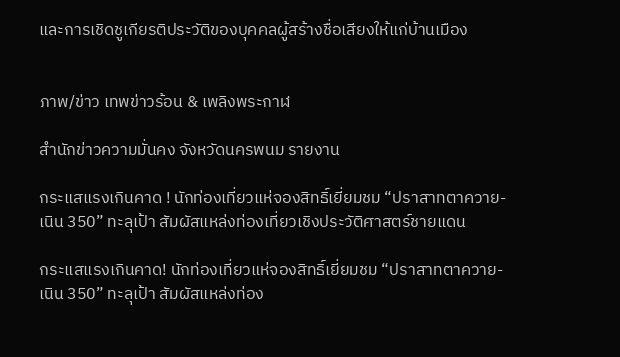และการเชิดชูเกียรติประวัติของบุคคลผู้สร้างชื่อเสียงให้แก่บ้านเมือง


ภาพ/ข่าว เทพข่าวร้อน & เพลิงพระกาฬ

สำนักข่าวความมั่นคง จังหวัดนครพนม รายงาน

กระแสแรงเกินคาด ! นักท่องเที่ยวแห่จองสิทธิ์เยี่ยมชม “ปราสาทตาควาย-เนิน 350” ทะลุเป้า สัมผัสแหล่งท่องเที่ยวเชิงประวัติศาสตร์ชายแดน

กระแสแรงเกินคาด! นักท่องเที่ยวแห่จองสิทธิ์เยี่ยมชม “ปราสาทตาควาย-เนิน 350” ทะลุเป้า สัมผัสแหล่งท่อง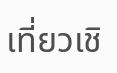เที่ยวเชิ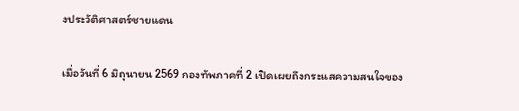งประวัติศาสตร์ชายแดน

เมื่อวันที่ 6 มิถุนายน 2569 กองทัพภาคที่ 2 เปิดเผยถึงกระแสความสนใจของ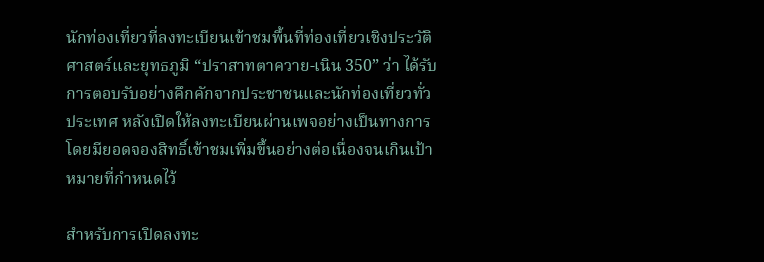นักท่องเที่ยวที่ลงทะเบียนเข้าชมพื้นที่ท่องเที่ยวเชิงประวัติศาสตร์และยุทธภูมิ “ปราสาทตาควาย-เนิน 350” ว่า ได้รับการตอบรับอย่างคึกคักจากประชาชนและนักท่องเที่ยวทั่วประเทศ หลังเปิดให้ลงทะเบียนผ่านเพจอย่างเป็นทางการ โดยมียอดจองสิทธิ์เข้าชมเพิ่มขึ้นอย่างต่อเนื่องจนเกินเป้าหมายที่กำหนดไว้

สำหรับการเปิดลงทะ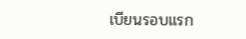เบียนรอบแรก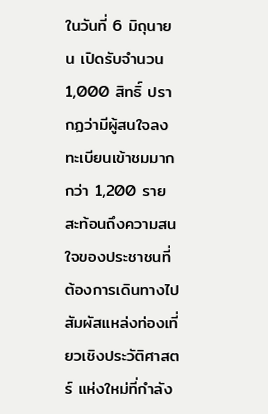ในวันที่ 6 มิถุนายน เปิดรับจำนวน 1,000 สิทธิ์ ปรากฏว่ามีผู้สนใจลงทะเบียนเข้าชมมากกว่า 1,200 ราย สะท้อนถึงความสนใจของประชาชนที่ต้องการเดินทางไปสัมผัสแหล่งท่องเที่ยวเชิงประวัติศาสตร์ แห่งใหม่ที่กำลัง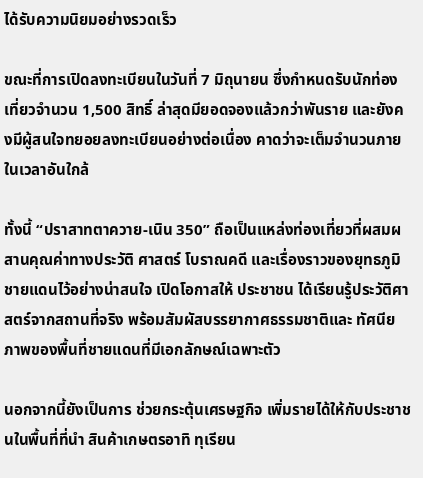ได้รับความนิยมอย่างรวดเร็ว

ขณะที่การเปิดลงทะเบียนในวันที่ 7 มิถุนายน ซึ่งกำหนดรับนักท่องเที่ยวจำนวน 1,500 สิทธิ์ ล่าสุดมียอดจองแล้วกว่าพันราย และยังคงมีผู้สนใจทยอยลงทะเบียนอย่างต่อเนื่อง คาดว่าจะเต็มจำนวนภายในเวลาอันใกล้

ทั้งนี้ “ปราสาทตาควาย-เนิน 350” ถือเป็นแหล่งท่องเที่ยวที่ผสมผสานคุณค่าทางประวัติ ศาสตร์ โบราณคดี และเรื่องราวของยุทธภูมิชายแดนไว้อย่างน่าสนใจ เปิดโอกาสให้ ประชาชน ได้เรียนรู้ประวัติศาสตร์จากสถานที่จริง พร้อมสัมผัสบรรยากาศธรรมชาติและ ทัศนียภาพของพื้นที่ชายแดนที่มีเอกลักษณ์เฉพาะตัว

นอกจากนี้ยังเป็นการ ช่วยกระตุ้นเศรษฐกิจ เพิ่มรายได้ให้กับประชาชนในพื้นที่ที่นำ สินค้าเกษตรอาทิ ทุเรียน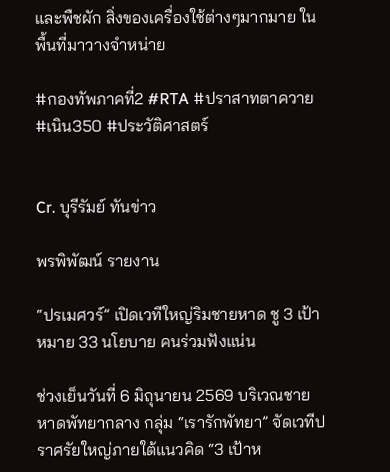และพืชผัก สิ่งของเครื่องใช้ต่างๆมากมาย ในพื้นที่มาวางจำหน่าย

#กองทัพภาคที่2 #RTA #ปราสาทตาควาย #เนิน350 #ประวัติศาสตร์


Cr. บุรีรัมย์ ทันข่าว

พรพิพัฒน์ รายงาน

“ปรเมศวร์” เปิดเวทีใหญ่ริมชายหาด ชู 3 เป้าหมาย 33 นโยบาย คนร่วมฟังแน่น

ช่วงเย็นวันที่ 6 มิถุนายน 2569 บริเวณชายหาดพัทยากลาง กลุ่ม “เรารักพัทยา” จัดเวทีปราศรัยใหญ่ภายใต้แนวคิด “3 เป้าห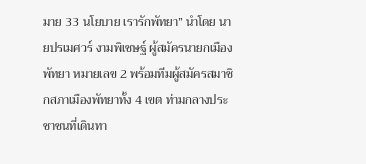มาย 33 นโยบาย เรารักพัทยา” นำโดย นายปรเมศวร์ งามพิเชษฐ์ ผู้สมัครนายกเมืองพัทยา หมายเลข 2 พร้อมทีมผู้สมัครสมาชิกสภาเมืองพัทยาทั้ง 4 เขต ท่ามกลางประชาชนที่เดินทา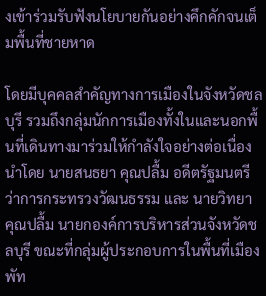งเข้าร่วมรับฟังนโยบายกันอย่างคึกคักจนเต็มพื้นที่ชายหาด

โดยมีบุคคลสำคัญทางการเมืองในจังหวัดชลบุรี รวมถึงกลุ่มนักการเมืองทั้งในและนอกพื้นที่เดินทางมาร่วมให้กำลังใจอย่างต่อเนื่อง นำโดย นายสนธยา คุณปลื้ม อดีตรัฐมนตรีว่าการกระทรวงวัฒนธรรม และ นายวิทยา คุณปลื้ม นายกองค์การบริหารส่วนจังหวัดชลบุรี ขณะที่กลุ่มผู้ประกอบการในพื้นที่เมืองพัท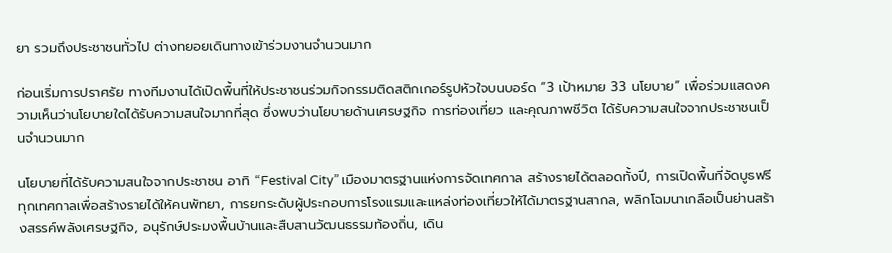ยา รวมถึงประชาชนทั่วไป ต่างทยอยเดินทางเข้าร่วมงานจำนวนมาก

ก่อนเริ่มการปราศรัย ทางทีมงานได้เปิดพื้นที่ให้ประชาชนร่วมกิจกรรมติดสติกเกอร์รูปหัวใจบนบอร์ด “3 เป้าหมาย 33 นโยบาย” เพื่อร่วมแสดงความเห็นว่านโยบายใดได้รับความสนใจมากที่สุด ซึ่งพบว่านโยบายด้านเศรษฐกิจ การท่องเที่ยว และคุณภาพชีวิต ได้รับความสนใจจากประชาชนเป็นจำนวนมาก

นโยบายที่ได้รับความสนใจจากประชาชน อาทิ “Festival City” เมืองมาตรฐานแห่งการจัดเทศกาล สร้างรายได้ตลอดทั้งปี, การเปิดพื้นที่จัดบูธฟรีทุกเทศกาลเพื่อสร้างรายได้ให้คนพัทยา, การยกระดับผู้ประกอบการโรงแรมและแหล่งท่องเที่ยวให้ได้มาตรฐานสากล, พลิกโฉมนาเกลือเป็นย่านสร้างสรรค์พลังเศรษฐกิจ, อนุรักษ์ประมงพื้นบ้านและสืบสานวัฒนธรรมท้องถิ่น, เดิน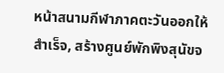หน้าสนามกีฬาภาคตะวันออกให้สำเร็จ, สร้างศูนย์พักพิงสุนัขจ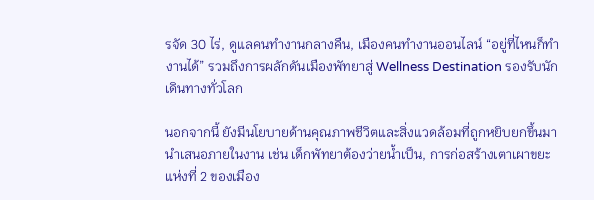รจัด 30 ไร่, ดูแลคนทำงานกลางคืน, เมืองคนทำงานออนไลน์ “อยู่ที่ไหนก็ทำงานได้” รวมถึงการผลักดันเมืองพัทยาสู่ Wellness Destination รองรับนักเดินทางทั่วโลก

นอกจากนี้ ยังมีนโยบายด้านคุณภาพชีวิตและสิ่งแวดล้อมที่ถูกหยิบยกขึ้นมานำเสนอภายในงาน เช่น เด็กพัทยาต้องว่ายน้ำเป็น, การก่อสร้างเตาเผาขยะแห่งที่ 2 ของเมือง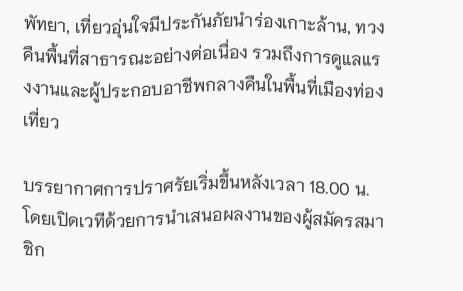พัทยา, เที่ยวอุ่นใจมีประกันภัยนำร่องเกาะล้าน, ทวงคืนพื้นที่สาธารณะอย่างต่อเนื่อง รวมถึงการดูแลแรงงานและผู้ประกอบอาชีพกลางคืนในพื้นที่เมืองท่องเที่ยว

บรรยากาศการปราศรัยเริ่มขึ้นหลังเวลา 18.00 น. โดยเปิดเวทีด้วยการนำเสนอผลงานของผู้สมัครสมาชิก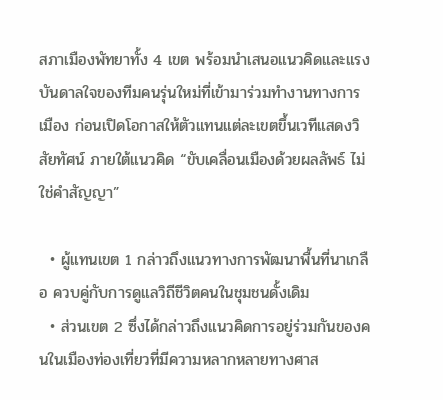สภาเมืองพัทยาทั้ง 4 เขต พร้อมนำเสนอแนวคิดและแรงบันดาลใจของทีมคนรุ่นใหม่ที่เข้ามาร่วมทำงานทางการเมือง ก่อนเปิดโอกาสให้ตัวแทนแต่ละเขตขึ้นเวทีแสดงวิสัยทัศน์ ภายใต้แนวคิด “ขับเคลื่อนเมืองด้วยผลลัพธ์ ไม่ใช่คำสัญญา”

  • ผู้แทนเขต 1 กล่าวถึงแนวทางการพัฒนาพื้นที่นาเกลือ ควบคู่กับการดูแลวิถีชีวิตคนในชุมชนดั้งเดิม
  • ส่วนเขต 2 ซึ่งได้กล่าวถึงแนวคิดการอยู่ร่วมกันของคนในเมืองท่องเที่ยวที่มีความหลากหลายทางศาส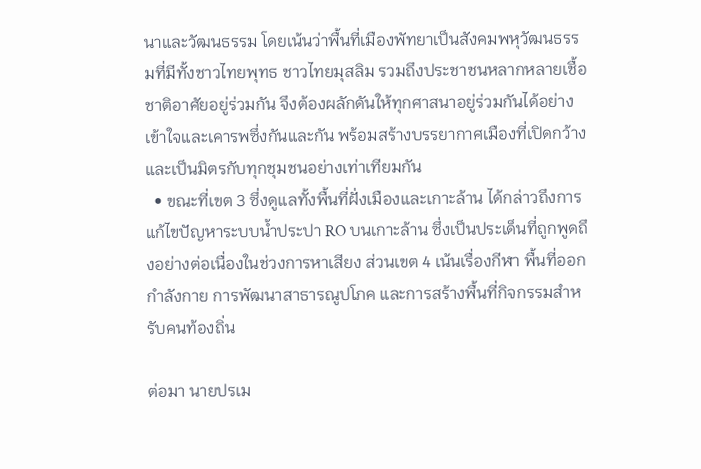นาและวัฒนธรรม โดยเน้นว่าพื้นที่เมืองพัทยาเป็นสังคมพหุวัฒนธรรมที่มีทั้งชาวไทยพุทธ ชาวไทยมุสลิม รวมถึงประชาชนหลากหลายเชื้อชาติอาศัยอยู่ร่วมกัน จึงต้องผลักดันให้ทุกศาสนาอยู่ร่วมกันได้อย่างเข้าใจและเคารพซึ่งกันและกัน พร้อมสร้างบรรยากาศเมืองที่เปิดกว้างและเป็นมิตรกับทุกชุมชนอย่างเท่าเทียมกัน
  • ขณะที่เขต 3 ซึ่งดูแลทั้งพื้นที่ฝั่งเมืองและเกาะล้าน ได้กล่าวถึงการแก้ไขปัญหาระบบน้ำประปา RO บนเกาะล้าน ซึ่งเป็นประเด็นที่ถูกพูดถึงอย่างต่อเนื่องในช่วงการหาเสียง ส่วนเขต 4 เน้นเรื่องกีฬา พื้นที่ออกกำลังกาย การพัฒนาสาธารณูปโภค และการสร้างพื้นที่กิจกรรมสำหรับคนท้องถิ่น

ต่อมา นายปรเม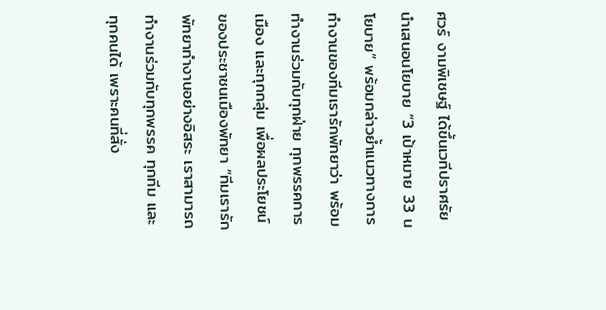ศวร์ งามพิเชษฐ์ ได้ขึ้นเวทีปราศรัยนำเสนอนโยบาย “3 เป้าหมาย 33 นโยบาย” พร้อมกล่าวย้ำแนวทางการทำงานของทีมเรารักพัทยาว่า พร้อมทำงานร่วมกับทุกฝ่าย ทุกพรรคการเมือง และทุกกลุ่ม เพื่อผลประโยชน์ของประชาชนเมืองพัทยา “ทีมเรารักพัทยาทำงานอย่างอิสระ เราสามารถทำงานร่วมกับทุกพรรค ทุกทีม และทุกคนได้ เพราะคนที่สั่ง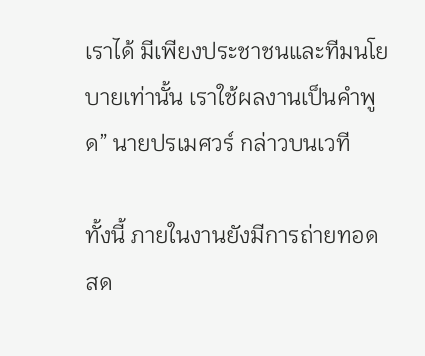เราได้ มีเพียงประชาชนและทีมนโยบายเท่านั้น เราใช้ผลงานเป็นคำพูด” นายปรเมศวร์ กล่าวบนเวที

ทั้งนี้ ภายในงานยังมีการถ่ายทอดสด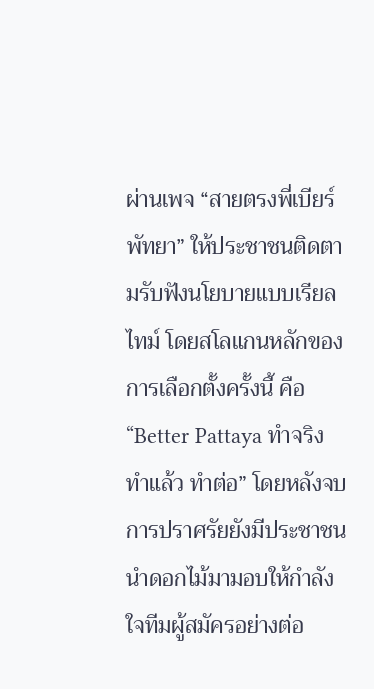ผ่านเพจ “สายตรงพี่เบียร์ พัทยา” ให้ประชาชนติดตามรับฟังนโยบายแบบเรียลไทม์ โดยสโลแกนหลักของการเลือกตั้งครั้งนี้ คือ “Better Pattaya ทำจริง ทำแล้ว ทำต่อ” โดยหลังจบการปราศรัยยังมีประชาชนนำดอกไม้มามอบให้กำลังใจทีมผู้สมัครอย่างต่อ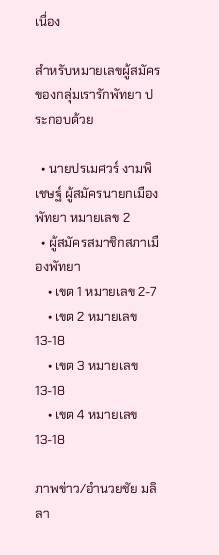เนื่อง

สำหรับหมายเลขผู้สมัครของกลุ่มเรารักพัทยา ประกอบด้วย

  • นายปรเมศวร์ งามพิเชษฐ์ ผู้สมัครนายกเมืองพัทยา หมายเลข 2
  • ผู้สมัครสมาชิกสภาเมืองพัทยา
    • เขต 1 หมายเลข 2-7
    • เขต 2 หมายเลข 13-18
    • เขต 3 หมายเลข 13-18
    • เขต 4 หมายเลข 13-18

ภาพข่าว/อำนวยชัย มลิลา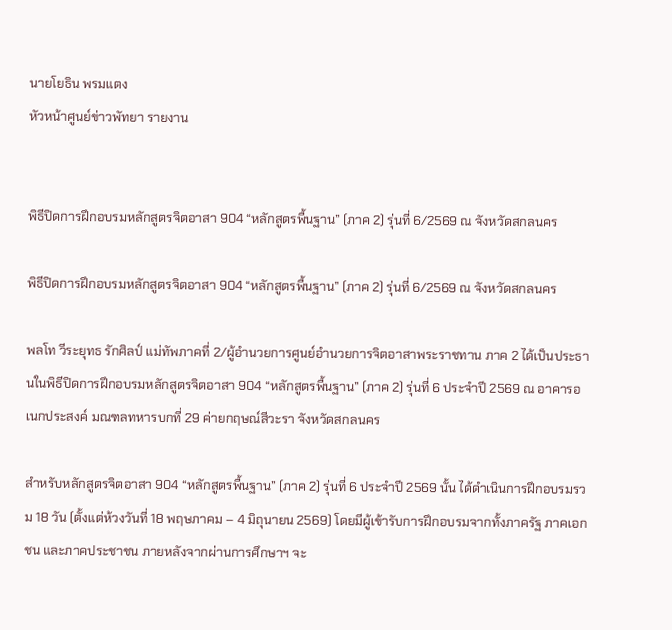นายโยธิน พรมแตง
หัวหน้าศูนย์ข่าวพัทยา รายงาน


พิธีปิดการฝึกอบรมหลักสูตรจิตอาสา 904 “หลักสูตรพื้นฐาน” (ภาค 2) รุ่นที่ 6/2569 ณ จังหวัดสกลนคร

พิธีปิดการฝึกอบรมหลักสูตรจิตอาสา 904 “หลักสูตรพื้นฐาน” (ภาค 2) รุ่นที่ 6/2569 ณ จังหวัดสกลนคร

พลโท วีระยุทธ รักศิลป์ แม่ทัพภาคที่ 2/ผู้อำนวยการศูนย์อำนวยการจิตอาสาพระราชทาน ภาค 2 ได้เป็นประธานในพิธีปิดการฝึกอบรมหลักสูตรจิตอาสา 904 “หลักสูตรพื้นฐาน” (ภาค 2) รุ่นที่ 6 ประจำปี 2569 ณ อาคารอเนกประสงค์ มณฑลทหารบกที่ 29 ค่ายกฤษณ์สีวะรา จังหวัดสกลนคร

สำหรับหลักสูตรจิตอาสา 904 “หลักสูตรพื้นฐาน” (ภาค 2) รุ่นที่ 6 ประจำปี 2569 นั้น ได้ดำเนินการฝึกอบรมรวม 18 วัน (ตั้งแต่ห้วงวันที่ 18 พฤษภาคม – 4 มิถุนายน 2569) โดยมีผู้เข้ารับการฝึกอบรมจากทั้งภาครัฐ ภาคเอกชน และภาคประชาชน ภายหลังจากผ่านการศึกษาฯ จะ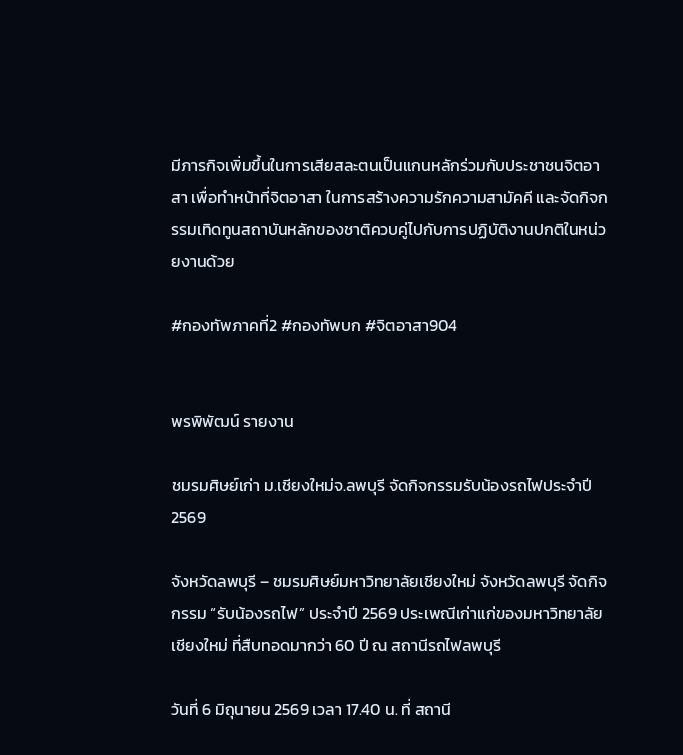มีภารกิจเพิ่มขึ้นในการเสียสละตนเป็นแกนหลักร่วมกับประชาชนจิตอาสา เพื่อทำหน้าที่จิตอาสา ในการสร้างความรักความสามัคคี และจัดกิจกรรมเทิดทูนสถาบันหลักของชาติควบคู่ไปกับการปฏิบัติงานปกติในหน่วยงานด้วย

#กองทัพภาคที่2 #กองทัพบก #จิตอาสา904


พรพิพัฒน์ รายงาน

ชมรมศิษย์เก่า ม.เชียงใหม่จ.ลพบุรี จัดกิจกรรมรับน้องรถไฟประจำปี 2569

จังหวัดลพบุรี – ชมรมศิษย์มหาวิทยาลัยเชียงใหม่ จังหวัดลพบุรี จัดกิจกรรม “รับน้องรถไฟ” ประจำปี 2569 ประเพณีเก่าแก่ของมหาวิทยาลัยเชียงใหม่ ที่สืบทอดมากว่า 60 ปี ณ สถานีรถไฟลพบุรี

วันที่ 6 มิถุนายน 2569 เวลา 17.40 น. ที่ สถานี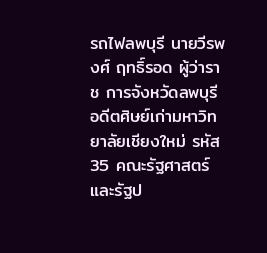รถไฟลพบุรี นายวีรพงศ์ ฤทธิ์รอด ผู้ว่าราช การจังหวัดลพบุรี อดีตศิษย์เก่ามหาวิทยาลัยเชียงใหม่ รหัส 35 คณะรัฐศาสตร์และรัฐป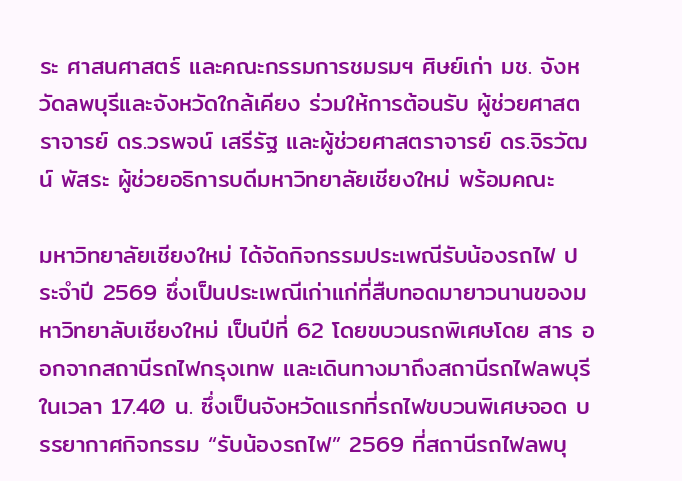ระ ศาสนศาสตร์ และคณะกรรมการชมรมฯ ศิษย์เก่า มช. จังหวัดลพบุรีและจังหวัดใกล้เคียง ร่วมให้การต้อนรับ ผู้ช่วยศาสตราจารย์ ดร.วรพจน์ เสรีรัฐ และผู้ช่วยศาสตราจารย์ ดร.จิรวัฒน์ พัสระ ผู้ช่วยอธิการบดีมหาวิทยาลัยเชียงใหม่ พร้อมคณะ

มหาวิทยาลัยเชียงใหม่ ได้จัดกิจกรรมประเพณีรับน้องรถไฟ ประจำปี 2569 ซึ่งเป็นประเพณีเก่าแก่ที่สืบทอดมายาวนานของมหาวิทยาลับเชียงใหม่ เป็นปีที่ 62 โดยขบวนรถพิเศษโดย สาร ออกจากสถานีรถไฟกรุงเทพ และเดินทางมาถึงสถานีรถไฟลพบุรี ในเวลา 17.40 น. ซึ่งเป็นจังหวัดแรกที่รถไฟขบวนพิเศษจอด บรรยากาศกิจกรรม “รับน้องรถไฟ” 2569 ที่สถานีรถไฟลพบุ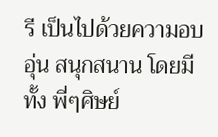รี เป็นไปด้วยความอบอุ่น สนุกสนาน โดยมีทั้ง พี่ๆศิษย์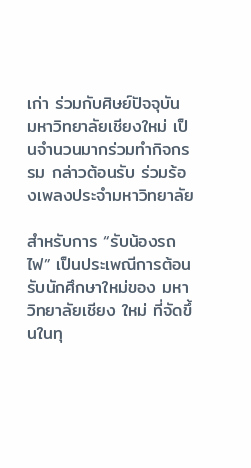เก่า ร่วมกับศิษย์ปัจจุบัน มหาวิทยาลัยเชียงใหม่ เป็นจำนวนมากร่วมทำกิจกรรม กล่าวต้อนรับ ร่วมร้องเพลงประจำมหาวิทยาลัย

สำหรับการ “รับน้องรถไฟ” เป็นประเพณีการต้อนรับนักศึกษาใหม่ของ มหาวิทยาลัยเชียง ใหม่ ที่จัดขึ้นในทุ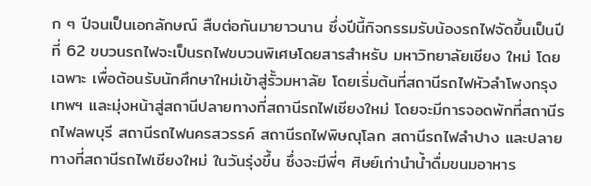ก ๆ ปีจนเป็นเอกลักษณ์ สืบต่อกันมายาวนาน ซึ่งปีนี้กิจกรรมรับน้องรถไฟจัดขึ้นเป็นปี ที่ 62 ขบวนรถไฟจะเป็นรถไฟขบวนพิเศษโดยสารสำหรับ มหาวิทยาลัยเชียง ใหม่ โดยเฉพาะ เพื่อต้อนรับนักศึกษาใหม่เข้าสู่รั้วมหาลัย โดยเริ่มต้นที่สถานีรถไฟหัวลำโพงกรุงเทพฯ และมุ่งหน้าสู่สถานีปลายทางที่สถานีรถไฟเชียงใหม่ โดยจะมีการจอดพักที่สถานีรถไฟลพบุรี สถานีรถไฟนครสวรรค์ สถานีรถไฟพิษณุโลก สถานีรถไฟลำปาง และปลายทางที่สถานีรถไฟเชียงใหม่ ในวันรุ่งขึ้น ซึ่งจะมีพี่ๆ ศิษย์เก่านำน้ำดื่มขนมอาหาร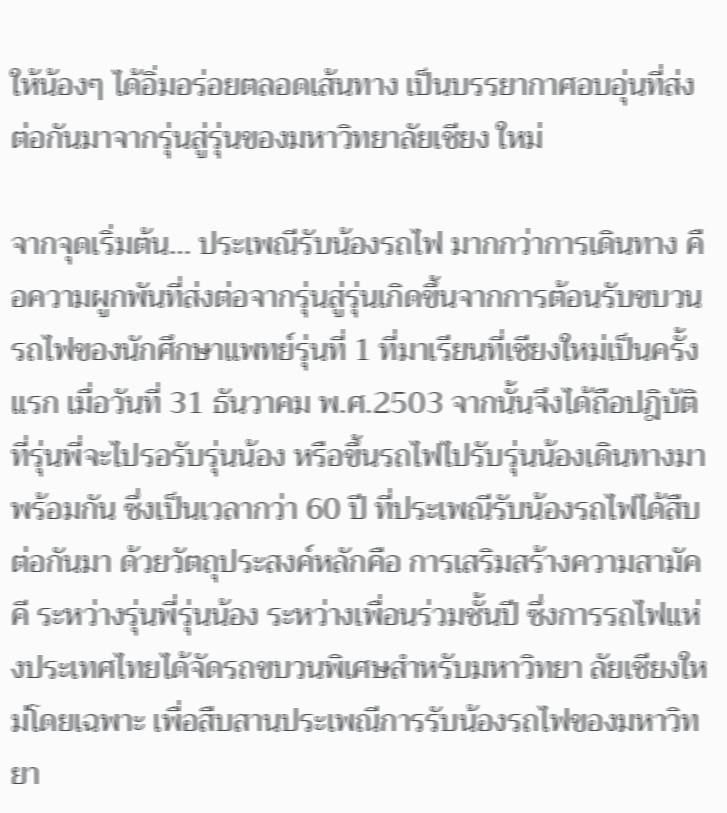ให้น้องๆ ได้อิ่มอร่อยตลอดเส้นทาง เป็นบรรยากาศอบอุ่นที่ส่งต่อกันมาจากรุ่นสู่รุ่นของมหาวิทยาลัยเชียง ใหม่

จากจุดเริ่มต้น… ประเพณีรับน้องรถไฟ มากกว่าการเดินทาง คือความผูกพันที่ส่งต่อจากรุ่นสู่รุ่นเกิดขึ้นจากการต้อนรับขบวนรถไฟของนักศึกษาแพทย์รุ่นที่ 1 ที่มาเรียนที่เชียงใหม่เป็นครั้งแรก เมื่อวันที่ 31 ธันวาคม พ.ศ.2503 จากนั้นจึงได้ถือปฎิบัติที่รุ่นพี่จะไปรอรับรุ่นน้อง หรือขึ้นรถไฟไปรับรุ่นน้องเดินทางมาพร้อมกัน ซึ่งเป็นเวลากว่า 60 ปี ที่ประเพณีรับน้องรถไฟได้สืบต่อกันมา ด้วยวัตถุประสงค์หลักคือ การเสริมสร้างความสามัคคี ระหว่างรุ่นพี่รุ่นน้อง ระหว่างเพื่อนร่วมชั้นปี ซึ่งการรถไฟแห่งประเทศไทยได้จัดรถขบวนพิเศษสำหรับมหาวิทยา ลัยเชียงใหม่โดยเฉพาะ เพื่อสืบสานประเพณีการรับน้องรถไฟของมหาวิทยา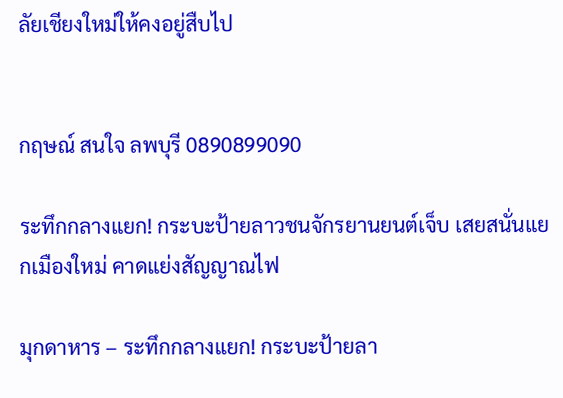ลัยเชียงใหม่ให้คงอยู่สืบไป


กฤษณ์ สนใจ ลพบุรี 0890899090

ระทึกกลางแยก! กระบะป้ายลาวชนจักรยานยนต์เจ็บ เสยสนั่นแยกเมืองใหม่ คาดแย่งสัญญาณไฟ

มุกดาหาร – ระทึกกลางแยก! กระบะป้ายลา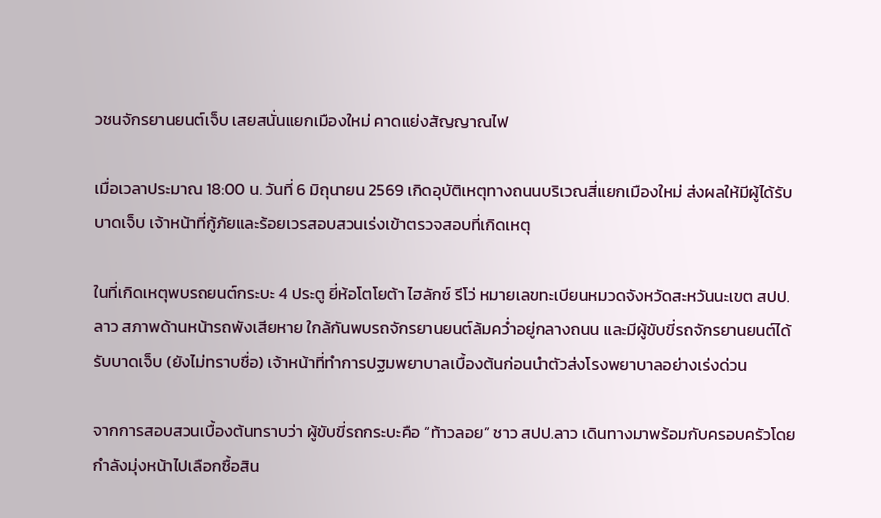วชนจักรยานยนต์เจ็บ เสยสนั่นแยกเมืองใหม่ คาดแย่งสัญญาณไฟ

เมื่อเวลาประมาณ 18:00 น. วันที่ 6 มิถุนายน 2569 เกิดอุบัติเหตุทางถนนบริเวณสี่แยกเมืองใหม่ ส่งผลให้มีผู้ได้รับบาดเจ็บ เจ้าหน้าที่กู้ภัยและร้อยเวรสอบสวนเร่งเข้าตรวจสอบที่เกิดเหตุ

ในที่เกิดเหตุพบรถยนต์กระบะ 4 ประตู ยี่ห้อโตโยต้า ไฮลักซ์ รีโว่ หมายเลขทะเบียนหมวดจังหวัดสะหวันนะเขต สปป.ลาว สภาพด้านหน้ารถพังเสียหาย ใกล้กันพบรถจักรยานยนต์ล้มคว่ำอยู่กลางถนน และมีผู้ขับขี่รถจักรยานยนต์ได้รับบาดเจ็บ (ยังไม่ทราบชื่อ) เจ้าหน้าที่ทำการปฐมพยาบาลเบื้องต้นก่อนนำตัวส่งโรงพยาบาลอย่างเร่งด่วน

จากการสอบสวนเบื้องต้นทราบว่า ผู้ขับขี่รถกระบะคือ “ท้าวลอย” ชาว สปป.ลาว เดินทางมาพร้อมกับครอบครัวโดยกำลังมุ่งหน้าไปเลือกซื้อสิน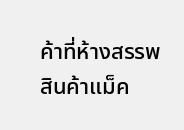ค้าที่ห้างสรรพสินค้าแม็ค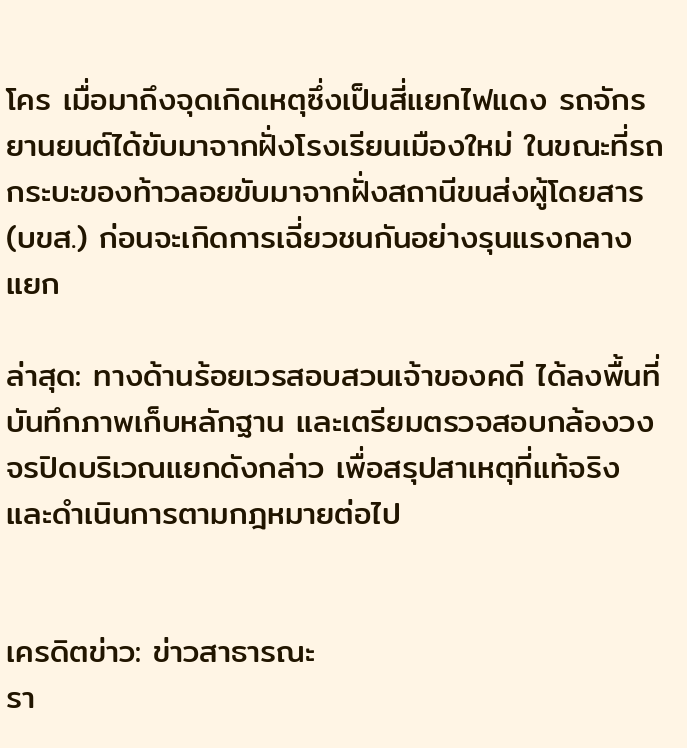โคร เมื่อมาถึงจุดเกิดเหตุซึ่งเป็นสี่แยกไฟแดง รถจักรยานยนต์ได้ขับมาจากฝั่งโรงเรียนเมืองใหม่ ในขณะที่รถกระบะของท้าวลอยขับมาจากฝั่งสถานีขนส่งผู้โดยสาร (บขส.) ก่อนจะเกิดการเฉี่ยวชนกันอย่างรุนแรงกลางแยก

ล่าสุด: ทางด้านร้อยเวรสอบสวนเจ้าของคดี ได้ลงพื้นที่บันทึกภาพเก็บหลักฐาน และเตรียมตรวจสอบกล้องวงจรปิดบริเวณแยกดังกล่าว เพื่อสรุปสาเหตุที่แท้จริงและดำเนินการตามกฎหมายต่อไป


เครดิตข่าว: ข่าวสาธารณะ
รา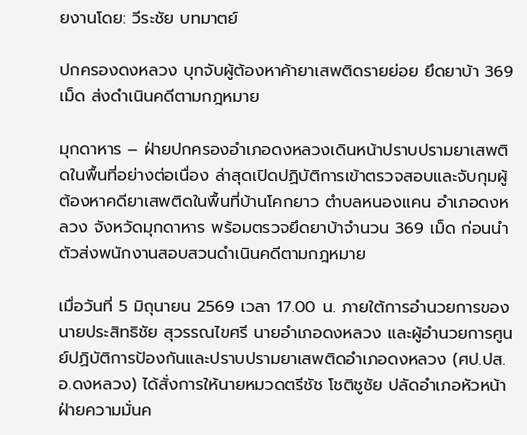ยงานโดย: วีระชัย บทมาตย์

ปกครองดงหลวง บุกจับผู้ต้องหาค้ายาเสพติดรายย่อย ยึดยาบ้า 369 เม็ด ส่งดำเนินคดีตามกฎหมาย

มุกดาหาร – ฝ่ายปกครองอำเภอดงหลวงเดินหน้าปราบปรามยาเสพติดในพื้นที่อย่างต่อเนื่อง ล่าสุดเปิดปฏิบัติการเข้าตรวจสอบและจับกุมผู้ต้องหาคดียาเสพติดในพื้นที่บ้านโคกยาว ตำบลหนองแคน อำเภอดงหลวง จังหวัดมุกดาหาร พร้อมตรวจยึดยาบ้าจำนวน 369 เม็ด ก่อนนำตัวส่งพนักงานสอบสวนดำเนินคดีตามกฎหมาย

เมื่อวันที่ 5 มิถุนายน 2569 เวลา 17.00 น. ภายใต้การอำนวยการของ นายประสิทธิชัย สุวรรณไขศรี นายอำเภอดงหลวง และผู้อำนวยการศูนย์ปฏิบัติการป้องกันและปราบปรามยาเสพติดอำเภอดงหลวง (ศป.ปส.อ.ดงหลวง) ได้สั่งการให้นายหมวดตรีชัช โชติชูชัย ปลัดอำเภอหัวหน้าฝ่ายความมั่นค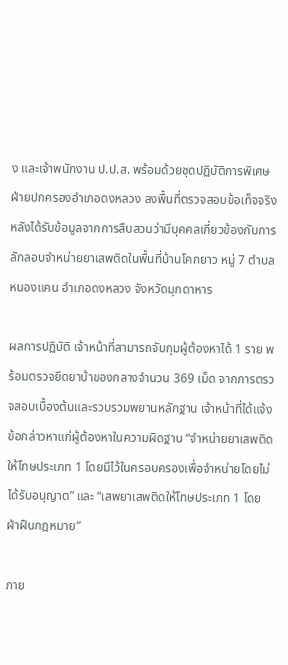ง และเจ้าพนักงาน ป.ป.ส. พร้อมด้วยชุดปฏิบัติการพิเศษฝ่ายปกครองอำเภอดงหลวง ลงพื้นที่ตรวจสอบข้อเท็จจริง หลังได้รับข้อมูลจากการสืบสวนว่ามีบุคคลเกี่ยวข้องกับการลักลอบจำหน่ายยาเสพติดในพื้นที่บ้านโคกยาว หมู่ 7 ตำบลหนองแคน อำเภอดงหลวง จังหวัดมุกดาหาร

ผลการปฏิบัติ เจ้าหน้าที่สามารถจับกุมผู้ต้องหาได้ 1 ราย พร้อมตรวจยึดยาบ้าของกลางจำนวน 369 เม็ด จากการตรวจสอบเบื้องต้นและรวบรวมพยานหลักฐาน เจ้าหน้าที่ได้แจ้งข้อกล่าวหาแก่ผู้ต้องหาในความผิดฐาน “จำหน่ายยาเสพติดให้โทษประเภท 1 โดยมีไว้ในครอบครองเพื่อจำหน่ายโดยไม่ได้รับอนุญาต” และ “เสพยาเสพติดให้โทษประเภท 1 โดยฝ่าฝืนกฎหมาย”

ภาย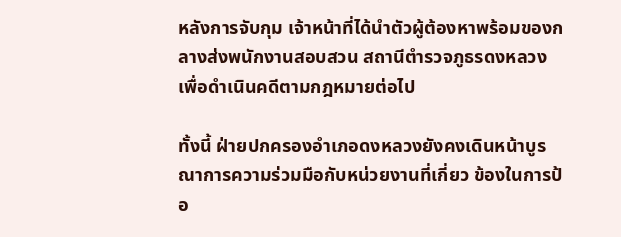หลังการจับกุม เจ้าหน้าที่ได้นำตัวผู้ต้องหาพร้อมของกลางส่งพนักงานสอบสวน สถานีตำรวจภูธรดงหลวง เพื่อดำเนินคดีตามกฎหมายต่อไป

ทั้งนี้ ฝ่ายปกครองอำเภอดงหลวงยังคงเดินหน้าบูรณาการความร่วมมือกับหน่วยงานที่เกี่ยว ข้องในการป้อ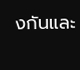งกันและ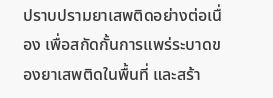ปราบปรามยาเสพติดอย่างต่อเนื่อง เพื่อสกัดกั้นการแพร่ระบาดของยาเสพติดในพื้นที่ และสร้า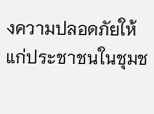งความปลอดภัยให้แก่ประชาชนในชุมช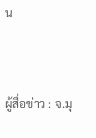น


ผู้สื่อข่าว : จ.มุ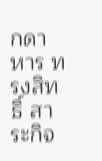กดาหาร ทรงสิทธิ์ สาระกิจ